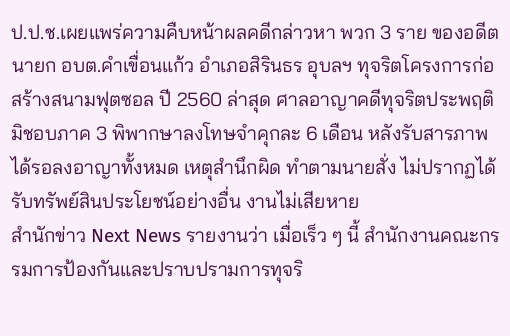ป.ป.ช.เผยแพร่ความคืบหน้าผลคดีกล่าวหา พวก 3 ราย ของอดีตนายก อบต.คำเขื่อนแก้ว อำเภอสิรินธร อุบลฯ ทุจริตโครงการก่อสร้างสนามฟุตซอล ปี 2560 ล่าสุด ศาลอาญาคดีทุจริตประพฤติมิชอบภาค 3 พิพากษาลงโทษจำคุกละ 6 เดือน หลังรับสารภาพ ได้รอลงอาญาทั้งหมด เหตุสำนึกผิด ทำตามนายสั่ง ไม่ปรากฏได้รับทรัพย์สินประโยชน์อย่างอื่น งานไม่เสียหาย
สำนักข่าว Next News รายงานว่า เมื่อเร็ว ๆ นี้ สำนักงานคณะกรรมการป้องกันและปราบปรามการทุจริ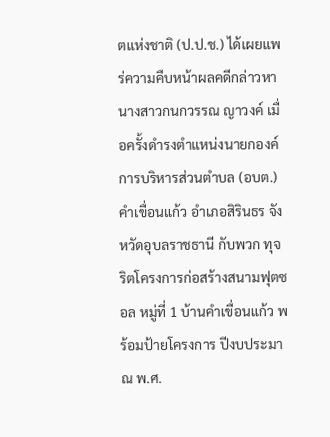ตแห่งชาติ (ป.ป.ช.) ได้เผยแพร่ความคืบหน้าผลคดีกล่าวหา นางสาวกนกวรรณ ญาวงค์ เมื่อครั้งดำรงตำแหน่งนายกองค์การบริหารส่วนตำบล (อบต.) คำเขื่อนแก้ว อำเภอสิรินธร จังหวัดอุบลราชธานี กับพวก ทุจริตโครงการก่อสร้างสนามฟุตซอล หมู่ที่ 1 บ้านคำเขื่อนแก้ว พร้อมป้ายโครงการ ปีงบประมาณ พ.ศ.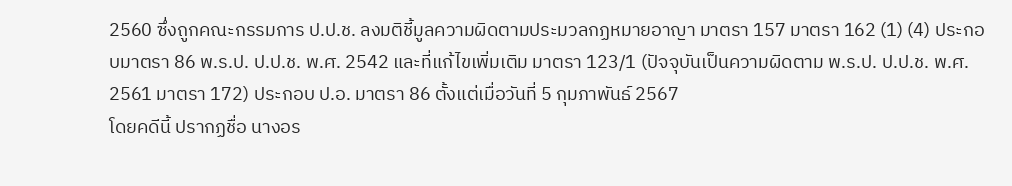2560 ซึ่งถูกคณะกรรมการ ป.ป.ช. ลงมติชี้มูลความผิดตามประมวลกฏหมายอาญา มาตรา 157 มาตรา 162 (1) (4) ประกอบมาตรา 86 พ.ร.ป. ป.ป.ช. พ.ศ. 2542 และที่แก้ไขเพิ่มเติม มาตรา 123/1 (ปัจจุบันเป็นความผิดตาม พ.ร.ป. ป.ป.ช. พ.ศ. 2561 มาตรา 172) ประกอบ ป.อ. มาตรา 86 ตั้งแต่เมื่อวันที่ 5 กุมภาพันธ์ 2567
โดยคดีนี้ ปรากฏชื่อ นางอร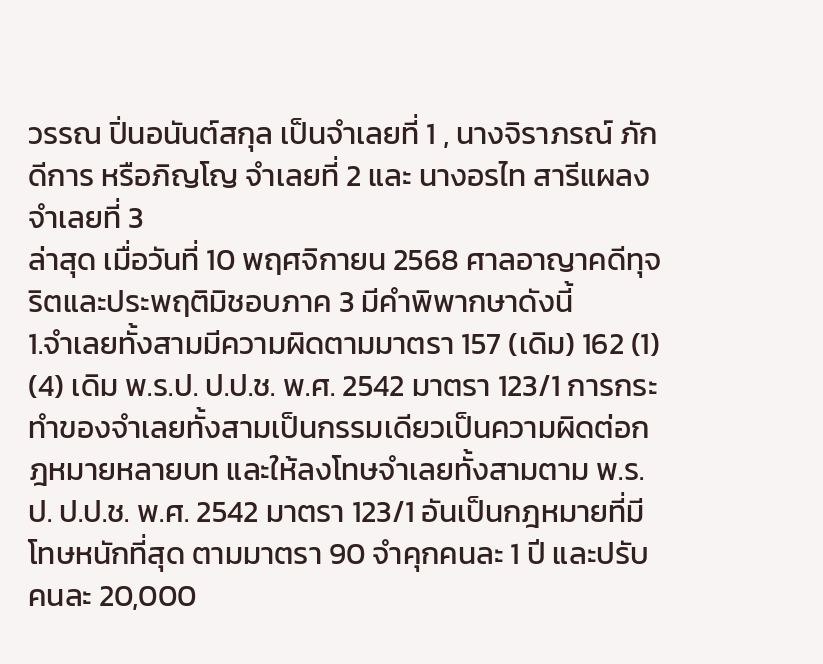วรรณ ปิ่นอนันต์สกุล เป็นจำเลยที่ 1 , นางจิราภรณ์ ภักดีการ หรือภิญโญ จำเลยที่ 2 และ นางอรไท สารีแผลง จำเลยที่ 3
ล่าสุด เมื่อวันที่ 10 พฤศจิกายน 2568 ศาลอาญาคดีทุจริตและประพฤติมิชอบภาค 3 มีคำพิพากษาดังนี้
1.จำเลยทั้งสามมีความผิดตามมาตรา 157 (เดิม) 162 (1) (4) เดิม พ.ร.ป. ป.ป.ช. พ.ศ. 2542 มาตรา 123/1 การกระทำของจำเลยทั้งสามเป็นกรรมเดียวเป็นความผิดต่อกฎหมายหลายบท และให้ลงโทษจำเลยทั้งสามตาม พ.ร.ป. ป.ป.ช. พ.ศ. 2542 มาตรา 123/1 อันเป็นกฎหมายที่มีโทษหนักที่สุด ตามมาตรา 90 จำคุกคนละ 1 ปี และปรับคนละ 20,000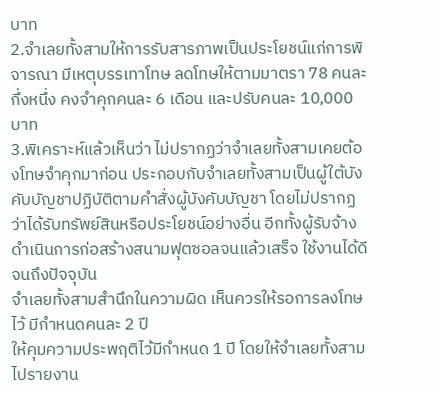บาท
2.จำเลยทั้งสามให้การรับสารภาพเป็นประโยชน์แก่การพิจารณา มีเหตุบรรเทาโทษ ลดโทษให้ตามมาตรา 78 คนละกึ่งหนึ่ง คงจำคุกคนละ 6 เดือน และปรับคนละ 10,000 บาท
3.พิเคราะห์แล้วเห็นว่า ไม่ปรากฏว่าจำเลยทั้งสามเคยต้องโทษจำคุกมาก่อน ประกอบกับจำเลยทั้งสามเป็นผู้ใต้บังคับบัญชาปฏิบัติตามคำสั่งผู้บังคับบัญชา โดยไม่ปรากฏว่าได้รับทรัพย์สินหรือประโยชน์อย่างอื่น อีกทั้งผู้รับจ้างดำเนินการก่อสร้างสนามฟุตซอลจนแล้วเสร็จ ใช้งานได้ดีจนถึงปัจจุบัน
จำเลยทั้งสามสำนึกในความผิด เห็นควรให้รอการลงโทษไว้ มีกำหนดคนละ 2 ปี
ให้คุมความประพฤติไว้มีกำหนด 1 ปี โดยให้จำเลยทั้งสามไปรายงาน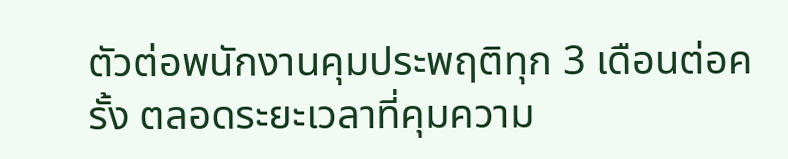ตัวต่อพนักงานคุมประพฤติทุก 3 เดือนต่อครั้ง ตลอดระยะเวลาที่คุมความ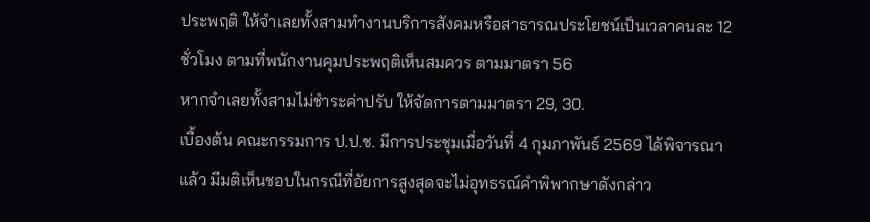ประพฤติ ให้จำเลยทั้งสามทำงานบริการสังคมหรือสาธารณประโยชน์เป็นเวลาคนละ 12 ชั่วโมง ตามที่พนักงานคุมประพฤติเห็นสมควร ตามมาตรา 56
หากจำเลยทั้งสามไม่ชำระค่าปรับ ให้จัดการตามมาตรา 29, 30.
เบื้องต้น คณะกรรมการ ป.ป.ช. มีการประชุมเมื่อวันที่ 4 กุมภาพันธ์ 2569 ได้พิจารณาแล้ว มีมติเห็นชอบในกรณีที่อัยการสูงสุดจะไม่อุทธรณ์คำพิพากษาดังกล่าว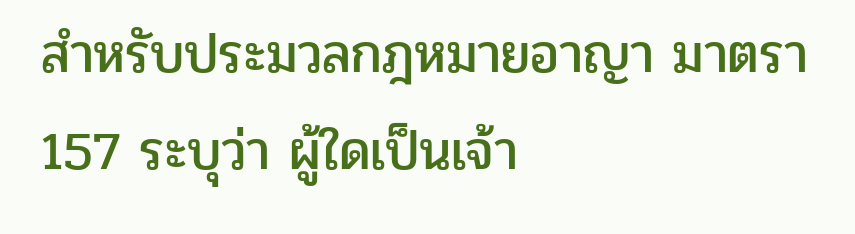สำหรับประมวลกฎหมายอาญา มาตรา 157 ระบุว่า ผู้ใดเป็นเจ้า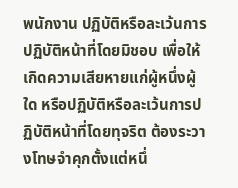พนักงาน ปฏิบัติหรือละเว้นการปฏิบัติหน้าที่โดยมิชอบ เพื่อให้เกิดความเสียหายแก่ผู้หนึ่งผู้ใด หรือปฏิบัติหรือละเว้นการปฏิบัติหน้าที่โดยทุจริต ต้องระวางโทษจำคุกตั้งแต่หนึ่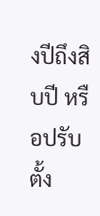งปีถึงสิบปี หรือปรับตั้ง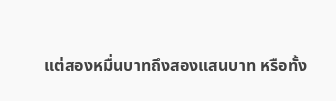แต่สองหมื่นบาทถึงสองแสนบาท หรือทั้ง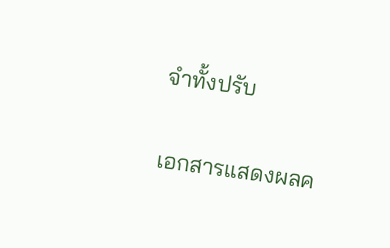จำทั้งปรับ

เอกสารแสดงผลค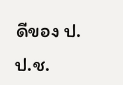ดีของ ป.ป.ช.